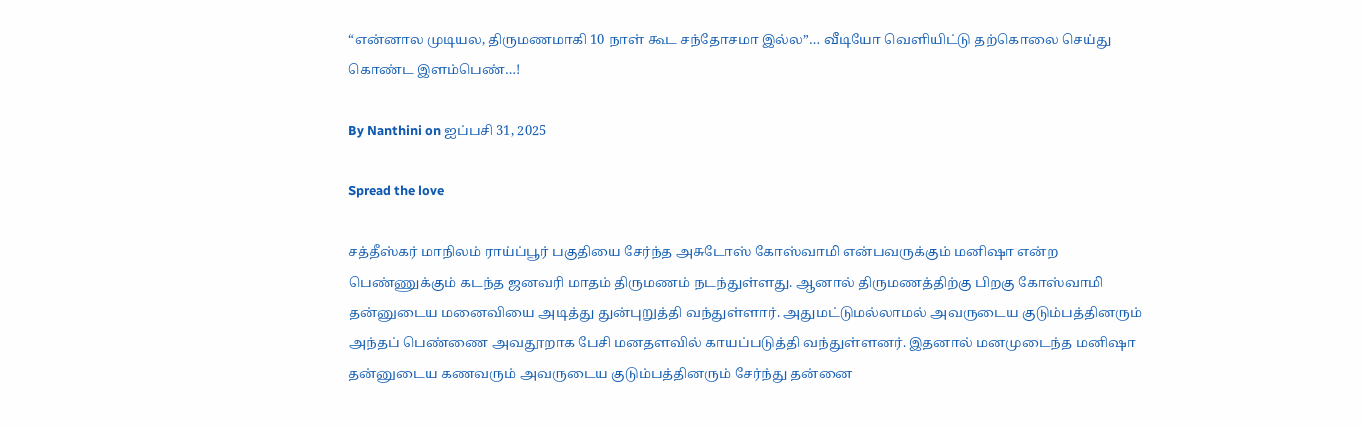“என்னால முடியல, திருமணமாகி 10 நாள் கூட சந்தோசமா இல்ல”… வீடியோ வெளியிட்டு தற்கொலை செய்து கொண்ட இளம்பெண்…!

By Nanthini on ஐப்பசி 31, 2025

Spread the love

சத்தீஸ்கர் மாநிலம் ராய்ப்பூர் பகுதியை சேர்ந்த அசுடோஸ் கோஸ்வாமி என்பவருக்கும் மனிஷா என்ற பெண்ணுக்கும் கடந்த ஜனவரி மாதம் திருமணம் நடந்துள்ளது. ஆனால் திருமணத்திற்கு பிறகு கோஸ்வாமி தன்னுடைய மனைவியை அடித்து துன்புறுத்தி வந்துள்ளார். அதுமட்டுமல்லாமல் அவருடைய குடும்பத்தினரும் அந்தப் பெண்ணை அவதூறாக பேசி மனதளவில் காயப்படுத்தி வந்துள்ளனர். இதனால் மனமுடைந்த மனிஷா தன்னுடைய கணவரும் அவருடைய குடும்பத்தினரும் சேர்ந்து தன்னை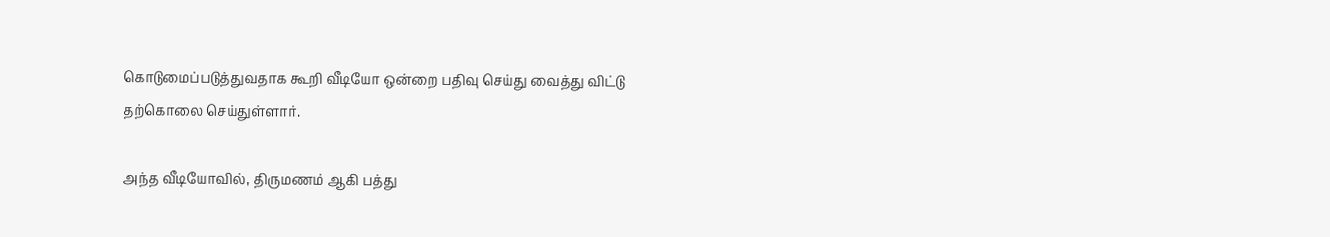கொடுமைப்படுத்துவதாக கூறி வீடியோ ஒன்றை பதிவு செய்து வைத்து விட்டு தற்கொலை செய்துள்ளார்.

அந்த வீடியோவில், திருமணம் ஆகி பத்து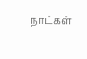நாட்கள்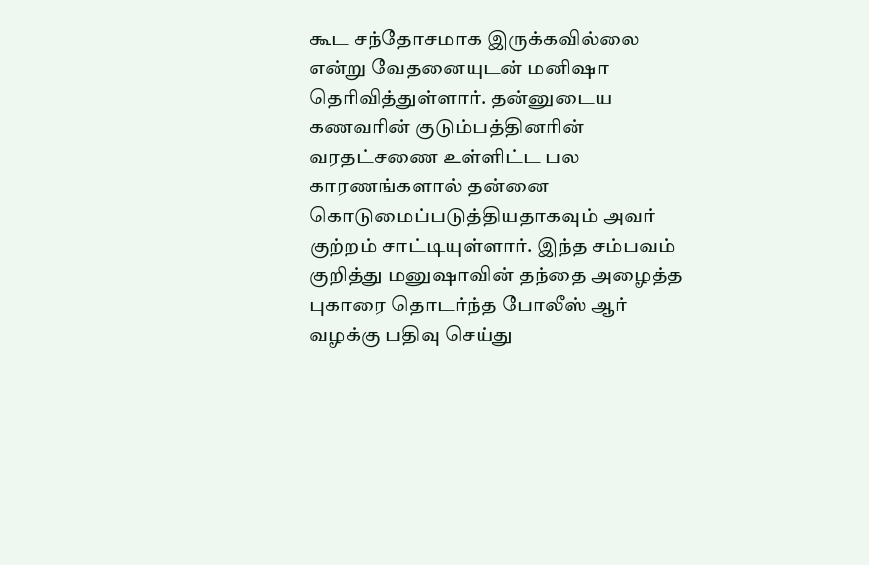கூட சந்தோசமாக இருக்கவில்லை என்று வேதனையுடன் மனிஷா தெரிவித்துள்ளார். தன்னுடைய கணவரின் குடும்பத்தினரின் வரதட்சணை உள்ளிட்ட பல காரணங்களால் தன்னை கொடுமைப்படுத்தியதாகவும் அவர் குற்றம் சாட்டியுள்ளார். இந்த சம்பவம் குறித்து மனுஷாவின் தந்தை அழைத்த புகாரை தொடர்ந்த போலீஸ் ஆர் வழக்கு பதிவு செய்து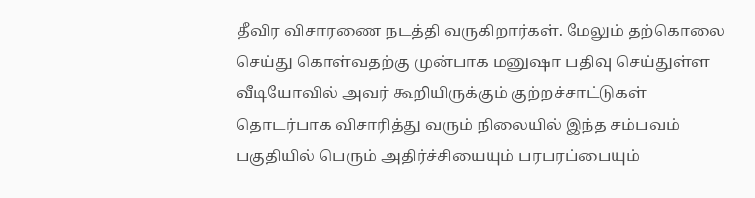தீவிர விசாரணை நடத்தி வருகிறார்கள். மேலும் தற்கொலை செய்து கொள்வதற்கு முன்பாக மனுஷா பதிவு செய்துள்ள வீடியோவில் அவர் கூறியிருக்கும் குற்றச்சாட்டுகள் தொடர்பாக விசாரித்து வரும் நிலையில் இந்த சம்பவம் பகுதியில் பெரும் அதிர்ச்சியையும் பரபரப்பையும்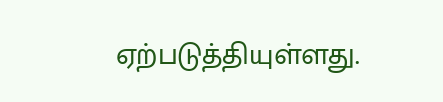ஏற்படுத்தியுள்ளது.